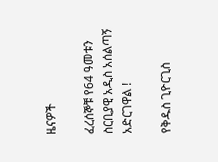ዜናዎች

ፈረሰኞቹ የ64 ዓመቱን ስርቢያዊ አዲስ አሰልጣኝ አድርገዋል !

የቅዱስ ጊዮርጊስ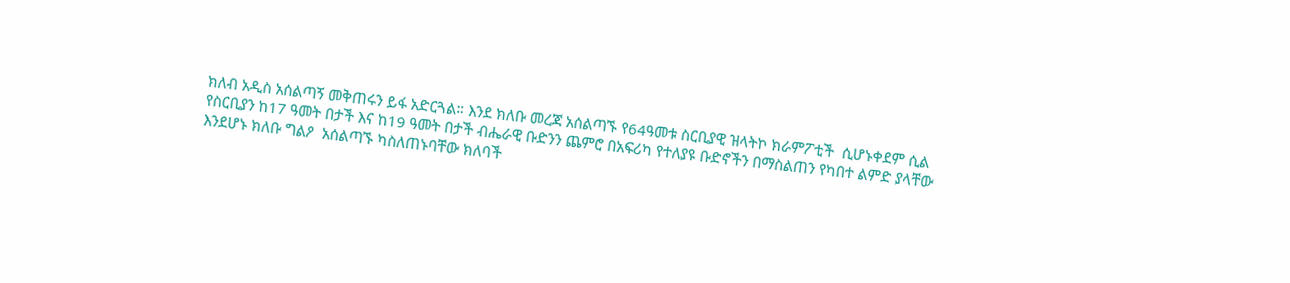ክለብ አዲስ አሰልጣኝ መቅጠሩን ይፋ አድርጓል። እንደ ክለቡ መረጃ አሰልጣኙ የ64ዓመቱ ስርቢያዊ ዝላትኮ ክራምፖቲች  ሲሆኑቀደም ሲል የስርቢያን ከ17 ዓመት በታች እና ከ19 ዓመት በታች ብሔራዊ ቡድንን ጨምሮ በአፍሪካ የተለያዩ ቡድኖችን በማስልጠን የካበተ ልምድ ያላቸው እንደሆኑ ክለቡ ግልዖ  አሰልጣኙ ካስለጠኑባቸው ክለባች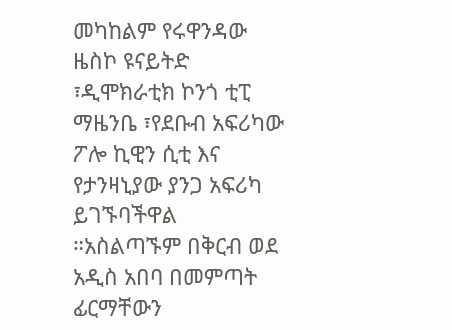መካከልም የሩዋንዳው ዜስኮ ዩናይትድ ፣ዲሞክራቲክ ኮንጎ ቲፒ ማዜንቤ ፣የደቡብ አፍሪካው ፖሎ ኪዊን ሲቲ እና የታንዛኒያው ያንጋ አፍሪካ ይገኙባችዋል ።አስልጣኙም በቅርብ ወደ አዲስ አበባ በመምጣት ፊርማቸውን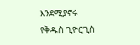እንደሚያኖሩ የቅዱስ ጊዮርጊስ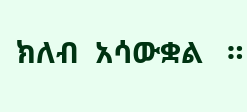ክለብ  አሳውቋል   ።